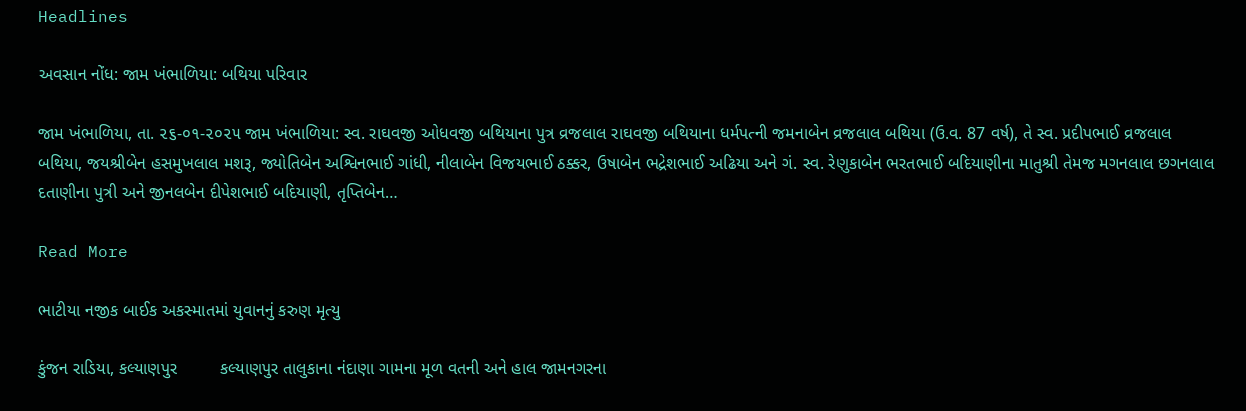Headlines

અવસાન નોંધ: જામ ખંભાળિયા: બથિયા પરિવાર

જામ ખંભાળિયા, તા. ૨૬-૦૧-૨૦૨૫ જામ ખંભાળિયા: સ્વ. રાઘવજી ઓધવજી બથિયાના પુત્ર વ્રજલાલ રાઘવજી બથિયાના ધર્મપત્ની જમનાબેન વ્રજલાલ બથિયા (ઉ.વ. 87 વર્ષ), તે સ્વ. પ્રદીપભાઈ વ્રજલાલ બથિયા, જયશ્રીબેન હસમુખલાલ મશરૂ, જ્યોતિબેન અશ્વિનભાઈ ગાંધી, નીલાબેન વિજયભાઈ ઠક્કર, ઉષાબેન ભદ્રેશભાઈ અઢિયા અને ગં. સ્વ. રેણુકાબેન ભરતભાઈ બદિયાણીના માતુશ્રી તેમજ મગનલાલ છગનલાલ દતાણીના પુત્રી અને જીનલબેન દીપેશભાઈ બદિયાણી, તૃપ્તિબેન…

Read More

ભાટીયા નજીક બાઈક અકસ્માતમાં યુવાનનું કરુણ મૃત્યુ

કુંજન રાડિયા, કલ્યાણપુર         કલ્યાણપુર તાલુકાના નંદાણા ગામના મૂળ વતની અને હાલ જામનગરના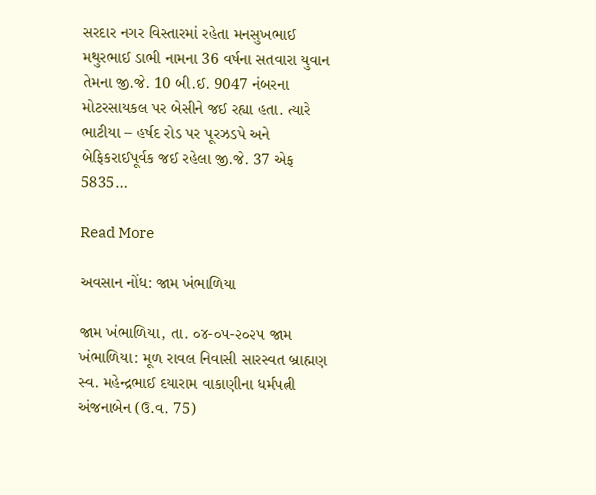સરદાર નગર વિસ્તારમાં રહેતા મનસુખભાઈ મથુરભાઈ ડાભી નામના 36 વર્ષના સતવારા યુવાન તેમના જી.જે. 10 બી.ઈ. 9047 નંબરના મોટરસાયકલ પર બેસીને જઈ રહ્યા હતા. ત્યારે ભાટીયા – હર્ષદ રોડ પર પૂરઝડપે અને બેફિકરાઈપૂર્વક જઈ રહેલા જી.જે. 37 એફ 5835…

Read More

અવસાન નોંધ: જામ ખંભાળિયા

જામ ખંભાળિયા, તા. ૦૪-૦૫-૨૦૨૫ જામ ખંભાળિયા: મૂળ રાવલ નિવાસી સારસ્વત બ્રાહ્મણ સ્વ. મહેન્દ્રભાઈ દયારામ વાકાણીના ધર્મપત્ની અંજનાબેન (ઉ.વ. 75)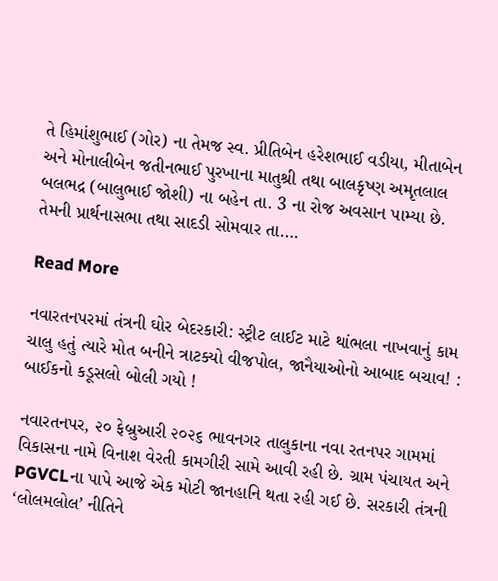તે હિમાંશુભાઈ (ગોર) ના તેમજ સ્વ. પ્રીતિબેન હરેશભાઈ વડીયા, મીતાબેન અને મોનાલીબેન જતીનભાઈ પુરખાના માતુશ્રી તથા બાલકૃષ્ણ અમૃતલાલ બલભદ્ર (બાલુભાઈ જોશી) ના બહેન તા. 3 ના રોજ અવસાન પામ્યા છે. તેમની પ્રાર્થનાસભા તથા સાદડી સોમવાર તા….

Read More

નવારતનપરમાં તંત્રની ઘોર બેદરકારી: સ્ટ્રીટ લાઈટ માટે થાંભલા નાખવાનું કામ ચાલુ હતું ત્યારે મોત બનીને ત્રાટક્યો વીજપોલ, જાનૈયાઓનો આબાદ બચાવ! : બાઈકનો કડૂસલો બોલી ગયો !

નવારતનપર, ૨૦ ફેબ્રુઆરી ૨૦૨૬ ભાવનગર તાલુકાના નવા રતનપર ગામમાં વિકાસના નામે વિનાશ વેરતી કામગીરી સામે આવી રહી છે. ગ્રામ પંચાયત અને PGVCLના પાપે આજે એક મોટી જાનહાનિ થતા રહી ગઈ છે. સરકારી તંત્રની ‘લોલમલોલ’ નીતિને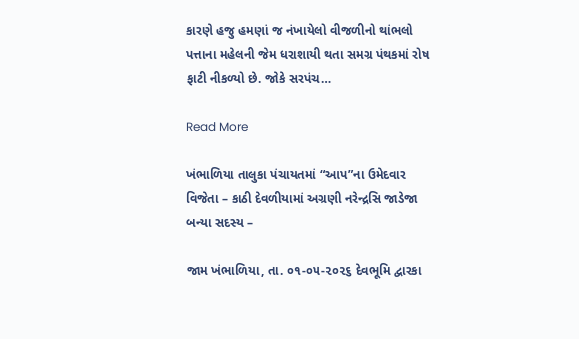કારણે હજુ હમણાં જ નંખાયેલો વીજળીનો થાંભલો પત્તાના મહેલની જેમ ધરાશાયી થતા સમગ્ર પંથકમાં રોષ ફાટી નીકળ્યો છે. જોકે સરપંચ…

Read More

ખંભાળિયા તાલુકા પંચાયતમાં “આપ”ના ઉમેદવાર વિજેતા – કાઠી દેવળીયામાં અગ્રણી નરેન્દ્રસિ જાડેજા બન્યા સદસ્ય –

જામ ખંભાળિયા, તા. ૦૧-૦૫-૨૦૨૬ દેવભૂમિ દ્વારકા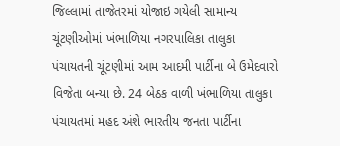જિલ્લામાં તાજેતરમાં યોજાઇ ગયેલી સામાન્ય ચૂંટણીઓમાં ખંભાળિયા નગરપાલિકા તાલુકા પંચાયતની ચૂંટણીમાં આમ આદમી પાર્ટીના બે ઉમેદવારો વિજેતા બન્યા છે. 24 બેઠક વાળી ખંભાળિયા તાલુકા પંચાયતમાં મહદ અંશે ભારતીય જનતા પાર્ટીના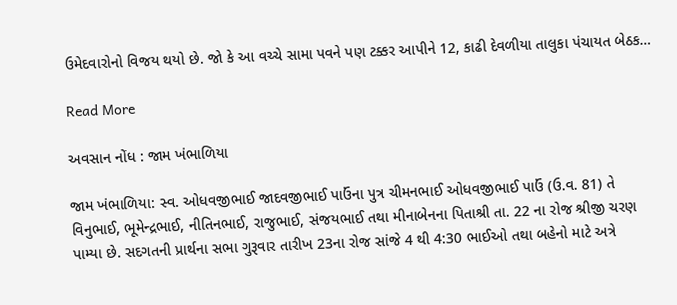ઉમેદવારોનો વિજય થયો છે. જો કે આ વચ્ચે સામા પવને પણ ટક્કર આપીને 12, કાઢી દેવળીયા તાલુકા પંચાયત બેઠક…

Read More

અવસાન નોંધ : જામ ખંભાળિયા

જામ ખંભાળિયા: સ્વ. ઓધવજીભાઈ જાદવજીભાઈ પાઉંના પુત્ર ચીમનભાઈ ઓધવજીભાઈ પાઉં (ઉ.વ. 81) તે વિનુભાઈ, ભૂમેન્દ્રભાઈ, નીતિનભાઈ, રાજુભાઈ, સંજયભાઈ તથા મીનાબેનના પિતાશ્રી તા. 22 ના રોજ શ્રીજી ચરણ પામ્યા છે. સદગતની પ્રાર્થના સભા ગુરૂવાર તારીખ 23ના રોજ સાંજે 4 થી 4:30 ભાઈઓ તથા બહેનો માટે અત્રે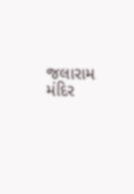જલારામ મંદિર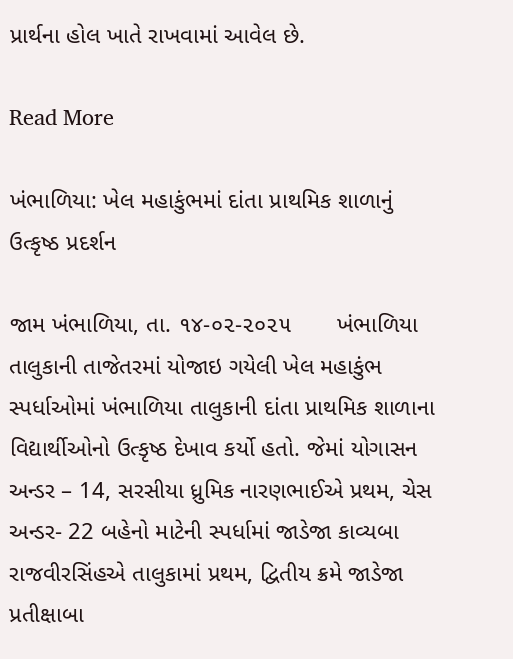પ્રાર્થના હોલ ખાતે રાખવામાં આવેલ છે.

Read More

ખંભાળિયા: ખેલ મહાકુંભમાં દાંતા પ્રાથમિક શાળાનું ઉત્કૃષ્ઠ પ્રદર્શન

જામ ખંભાળિયા, તા. ૧૪-૦૨-૨૦૨૫       ખંભાળિયા તાલુકાની તાજેતરમાં યોજાઇ ગયેલી ખેલ મહાકુંભ સ્પર્ધાઓમાં ખંભાળિયા તાલુકાની દાંતા પ્રાથમિક શાળાના વિદ્યાર્થીઓનો ઉત્કૃષ્ઠ દેખાવ કર્યો હતો. જેમાં યોગાસન અન્ડર – 14, સરસીયા ધ્રુમિક નારણભાઈએ પ્રથમ, ચેસ અન્ડર- 22 બહેનો માટેની સ્પર્ધામાં જાડેજા કાવ્યબા રાજવીરસિંહએ તાલુકામાં પ્રથમ, દ્વિતીય ક્રમે જાડેજા પ્રતીક્ષાબા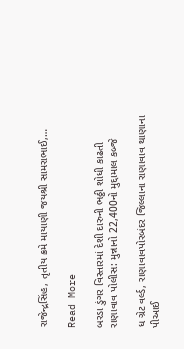રાજેન્દ્રસિંહ, તૃતીય ક્રમે માયાણી જયશ્રી સામરાભાઈ,…

Read More

બરડા ડુંગર વિસ્તારમાં દેશી દારુની ભઠ્ઠી શોધી કાઢતી રાણાવાવ પોલીસ: મુન્નાનો 22,400નો મુદ્દામાલ કબ્જે

ધ ગ્રેટ વર્લ્ડ, રાણાવાવપોરબંદર જિલ્લાના રાણાવાવ થાણાના પીઆઈ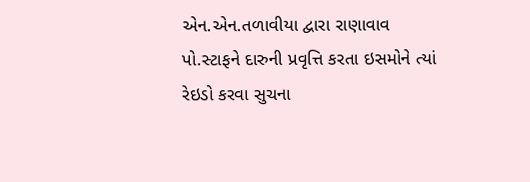એન.એન.તળાવીયા દ્વારા રાણાવાવ પો.સ્ટાફને દારુની પ્રવૃત્તિ કરતા ઇસમોને ત્યાં રેઇડો કરવા સુચના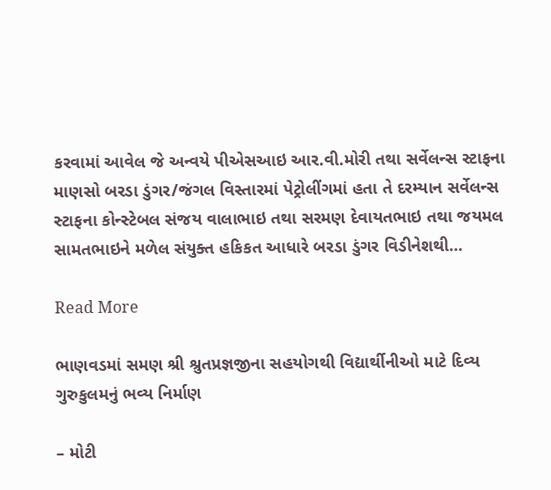કરવામાં આવેલ જે અન્વયે પીએસઆઇ આર.વી.મોરી તથા સર્વેલન્સ સ્ટાફના માણસો બરડા ડુંગર/જંગલ વિસ્તારમાં પેટ્રોલીંગમાં હતા તે દરમ્યાન સર્વેલન્સ સ્ટાફના કોન્સ્ટેબલ સંજય વાલાભાઇ તથા સરમણ દેવાયતભાઇ તથા જયમલ સામતભાઇને મળેલ સંયુક્ત હકિકત આધારે બરડા ડુંગર વિડીનેશથી…

Read More

ભાણવડમાં સમણ શ્રી શ્રુતપ્રજ્ઞજીના સહયોગથી વિદ્યાર્થીનીઓ માટે દિવ્ય ગુરુકુલમનું ભવ્ય નિર્માણ

– મોટી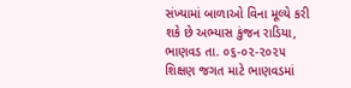સંખ્યામાં બાળાઓ વિના મૂલ્યે કરી શકે છે અભ્યાસ કુંજન રાડિયા, ભાણવડ તા. ૦૬-૦૨-૨૦૨૫        શિક્ષણ જગત માટે ભાણવડમાં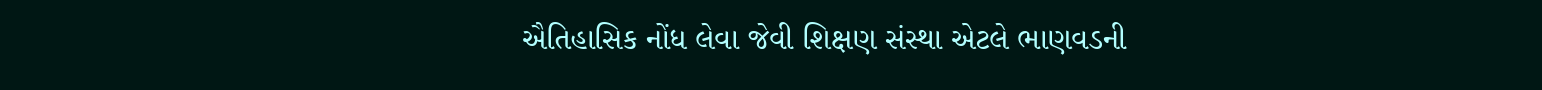ઐતિહાસિક નોંધ લેવા જેવી શિક્ષણ સંસ્થા એટલે ભાણવડની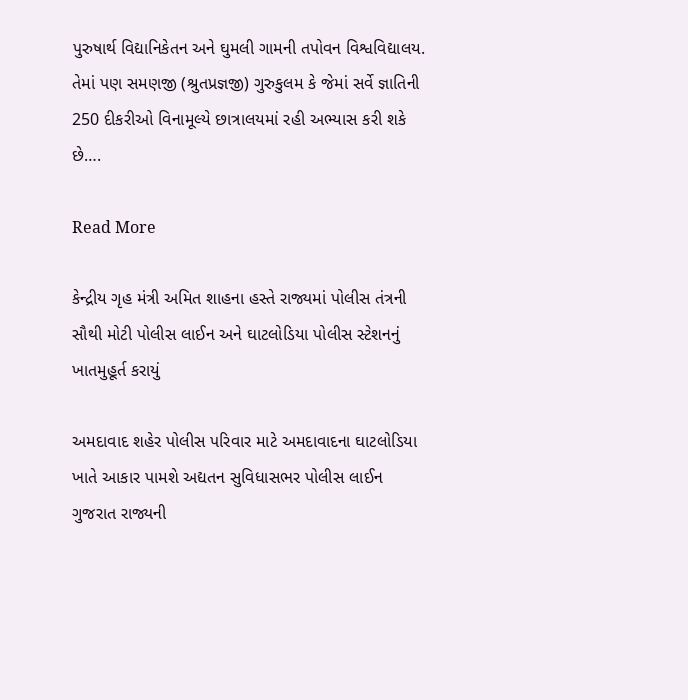પુરુષાર્થ વિદ્યાનિકેતન અને ઘુમલી ગામની તપોવન વિશ્વવિદ્યાલય. તેમાં પણ સમણજી (શ્રુતપ્રજ્ઞજી) ગુરુકુલમ કે જેમાં સર્વે જ્ઞાતિની 250 દીકરીઓ વિનામૂલ્યે છાત્રાલયમાં રહી અભ્યાસ કરી શકે છે….

Read More

કેન્દ્રીય ગૃહ મંત્રી અમિત શાહના હસ્તે રાજ્યમાં પોલીસ તંત્રની સૌથી મોટી પોલીસ લાઈન અને ઘાટલોડિયા પોલીસ સ્ટેશનનું ખાતમુહૂર્ત કરાયું

અમદાવાદ શહેર પોલીસ પરિવાર માટે અમદાવાદના ઘાટલોડિયા ખાતે આકાર પામશે અદ્યતન સુવિધાસભર પોલીસ લાઈન ગુજરાત રાજ્યની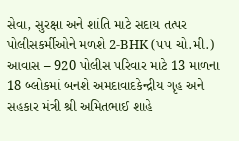સેવા, સુરક્ષા અને શાંતિ માટે સદાય તત્પર પોલીસકર્મીઓને મળશે 2-BHK (૫૫ ચો.મી.) આવાસ – 920 પોલીસ પરિવાર માટે 13 માળના 18 બ્લોકમાં બનશે અમદાવાદકેન્દ્રીય ગૃહ અને સહકાર મંત્રી શ્રી અમિતભાઈ શાહે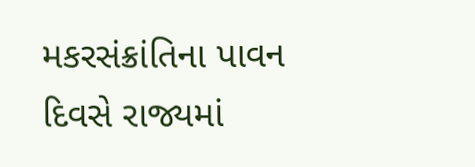મકરસંક્રાંતિના પાવન દિવસે રાજ્યમાં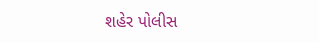શહેર પોલીસ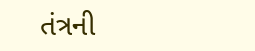તંત્રની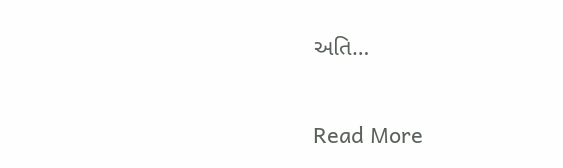અતિ…

Read More